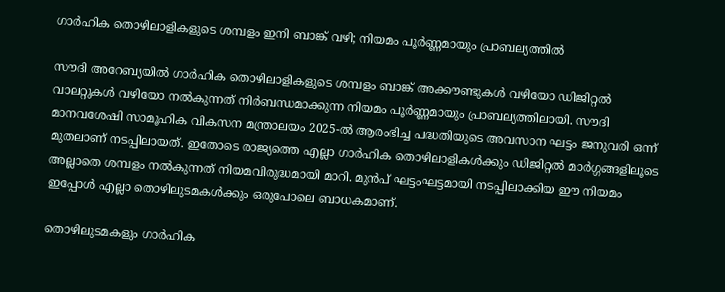ഗാർഹിക തൊഴിലാളികളുടെ ശമ്പളം ഇനി ബാങ്ക് വഴി; നിയമം പൂർണ്ണമായും പ്രാബല്യത്തിൽ

സൗദി അറേബ്യയിൽ ഗാർഹിക തൊഴിലാളികളുടെ ശമ്പളം ബാങ്ക് അക്കൗണ്ടുകൾ വഴിയോ ഡിജിറ്റൽ വാലറ്റുകൾ വഴിയോ നൽകുന്നത് നിർബന്ധമാക്കുന്ന നിയമം പൂർണ്ണമായും പ്രാബല്യത്തിലായി. സൗദി മാനവശേഷി സാമൂഹിക വികസന മന്ത്രാലയം 2025-ൽ ആരംഭിച്ച പദ്ധതിയുടെ അവസാന ഘട്ടം ജനുവരി ഒന്ന് മുതലാണ് നടപ്പിലായത്. ഇതോടെ രാജ്യത്തെ എല്ലാ ഗാർഹിക തൊഴിലാളികൾക്കും ഡിജിറ്റൽ മാർഗ്ഗങ്ങളിലൂടെ അല്ലാതെ ശമ്പളം നൽകുന്നത് നിയമവിരുദ്ധമായി മാറി. മുൻപ് ഘട്ടംഘട്ടമായി നടപ്പിലാക്കിയ ഈ നിയമം ഇപ്പോൾ എല്ലാ തൊഴിലുടമകൾക്കും ഒരുപോലെ ബാധകമാണ്.

തൊഴിലുടമകളും ഗാർഹിക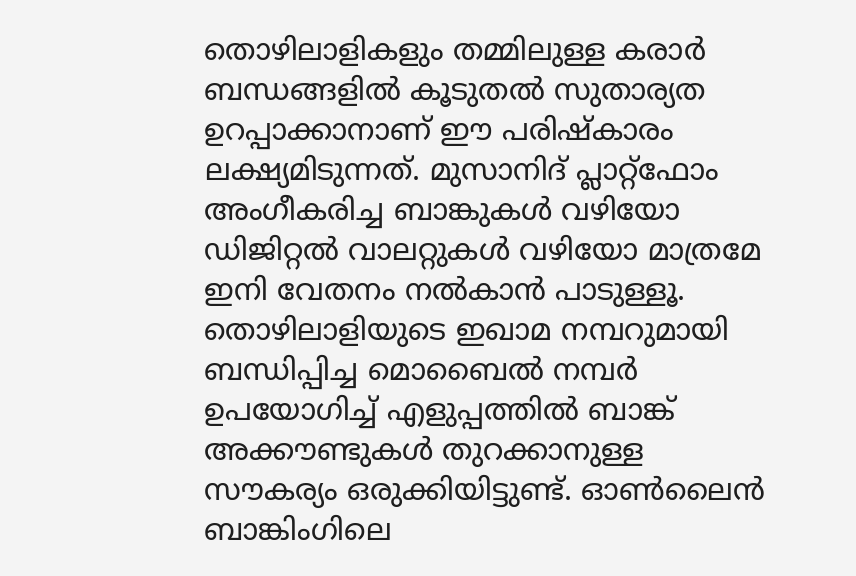തൊഴിലാളികളും തമ്മിലുള്ള കരാർ ബന്ധങ്ങളിൽ കൂടുതൽ സുതാര്യത ഉറപ്പാക്കാനാണ് ഈ പരിഷ്കാരം ലക്ഷ്യമിടുന്നത്. മുസാനിദ് പ്ലാറ്റ്‌ഫോം അംഗീകരിച്ച ബാങ്കുകൾ വഴിയോ ഡിജിറ്റൽ വാലറ്റുകൾ വഴിയോ മാത്രമേ ഇനി വേതനം നൽകാൻ പാടുള്ളൂ. തൊഴിലാളിയുടെ ഇഖാമ നമ്പറുമായി ബന്ധിപ്പിച്ച മൊബൈൽ നമ്പർ ഉപയോഗിച്ച് എളുപ്പത്തിൽ ബാങ്ക് അക്കൗണ്ടുകൾ തുറക്കാനുള്ള സൗകര്യം ഒരുക്കിയിട്ടുണ്ട്. ഓൺലൈൻ ബാങ്കിംഗിലെ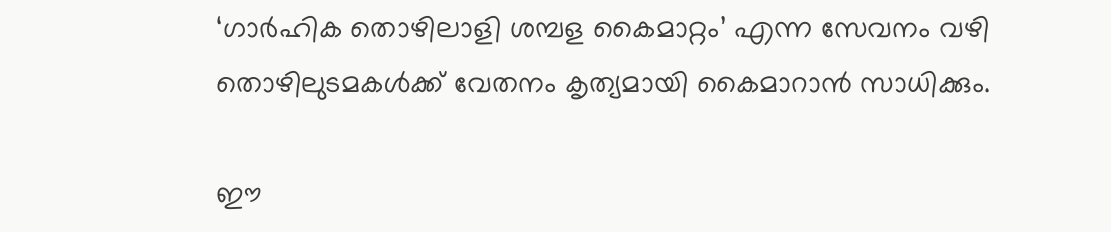‘ഗാർഹിക തൊഴിലാളി ശമ്പള കൈമാറ്റം’ എന്ന സേവനം വഴി തൊഴിലുടമകൾക്ക് വേതനം കൃത്യമായി കൈമാറാൻ സാധിക്കും.

ഈ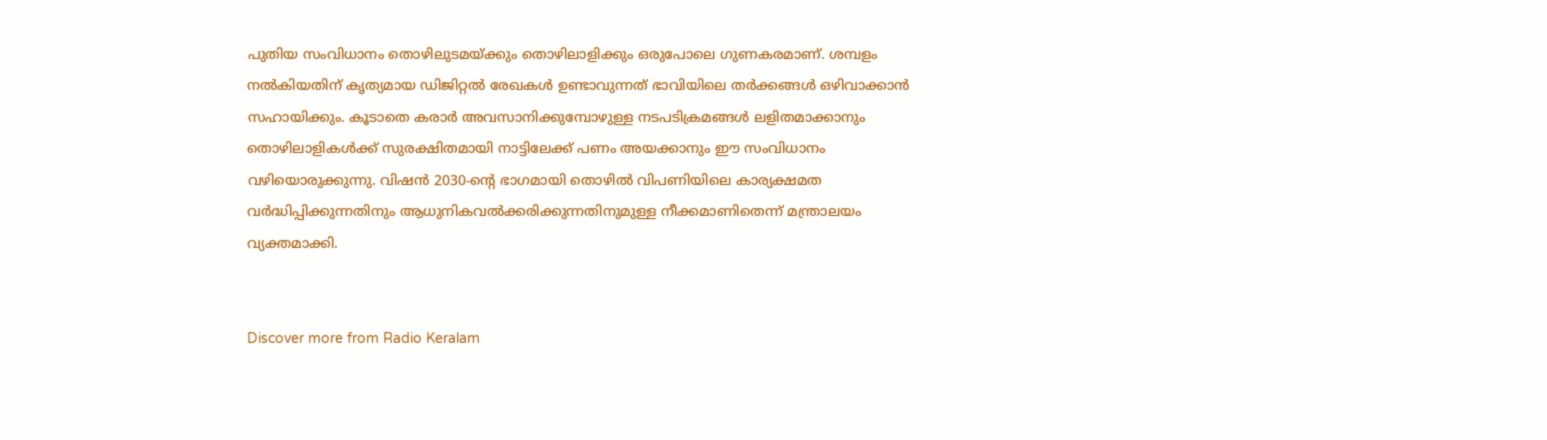പുതിയ സംവിധാനം തൊഴിലുടമയ്ക്കും തൊഴിലാളിക്കും ഒരുപോലെ ഗുണകരമാണ്. ശമ്പളം നൽകിയതിന് കൃത്യമായ ഡിജിറ്റൽ രേഖകൾ ഉണ്ടാവുന്നത് ഭാവിയിലെ തർക്കങ്ങൾ ഒഴിവാക്കാൻ സഹായിക്കും. കൂടാതെ കരാർ അവസാനിക്കുമ്പോഴുള്ള നടപടിക്രമങ്ങൾ ലളിതമാക്കാനും തൊഴിലാളികൾക്ക് സുരക്ഷിതമായി നാട്ടിലേക്ക് പണം അയക്കാനും ഈ സംവിധാനം വഴിയൊരുക്കുന്നു. വിഷൻ 2030-ന്റെ ഭാഗമായി തൊഴിൽ വിപണിയിലെ കാര്യക്ഷമത വർദ്ധിപ്പിക്കുന്നതിനും ആധുനികവൽക്കരിക്കുന്നതിനുമുള്ള നീക്കമാണിതെന്ന് മന്ത്രാലയം വ്യക്തമാക്കി.


Discover more from Radio Keralam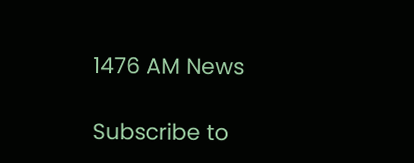1476 AM News

Subscribe to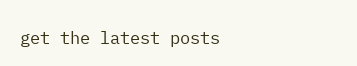get the latest posts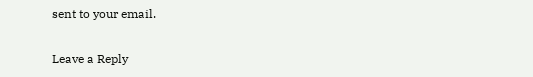sent to your email.

Leave a Reply